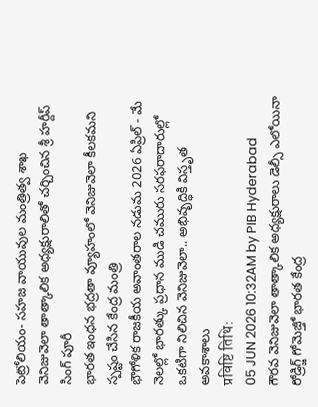పెట్రోలియం- సహజ వాయువుల మంత్రిత్వ శాఖ
వెనిజువెలా తాత్కాలిక అధ్యక్షురాలితో చర్చించిన శ్రీ హర్దీప్ సింగ్ పూరీ
భారత ఇంధన భద్రతా వ్యూహంలో వెనిజువెలా కీలకమని స్పష్టం చేసిన కేంద్ర మంత్రి
భౌగోళిక రాజకీయ అవాంతరాల నడుమ 2026 ఏప్రిల్ - మే నెలల్లో భారత్కు ప్రధాన ముడి చమురు సరఫరాదారుల్లో ఒకటిగా నిలిచిన వెనిజువెలా.. అభివృద్ధికి విస్తృత అవకాశాలు
प्रविष्टि तिथि:
05 JUN 2026 10:32AM by PIB Hyderabad
గౌరవ వెనిజువెలా తాత్కాలిక అధ్యక్షురాలు డెల్సీ ఎలోయినా రోడ్రిగ్జ్ గోమెజ్తో భారత కేంద్ర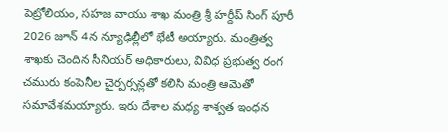పెట్రోలియం, సహజ వాయు శాఖ మంత్రి శ్రీ హర్దీప్ సింగ్ పూరీ 2026 జూన్ 4న న్యూఢిల్లీలో భేటీ అయ్యారు. మంత్రిత్వ శాఖకు చెందిన సీనియర్ అధికారులు, వివిధ ప్రభుత్వ రంగ చమురు కంపెనీల చైర్పర్సన్లతో కలిసి మంత్రి ఆమెతో సమావేశమయ్యారు. ఇరు దేశాల మధ్య శాశ్వత ఇంధన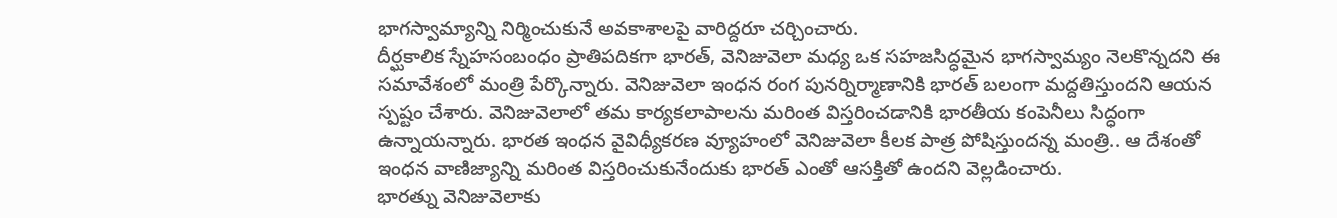భాగస్వామ్యాన్ని నిర్మించుకునే అవకాశాలపై వారిద్దరూ చర్చించారు.
దీర్ఘకాలిక స్నేహసంబంధం ప్రాతిపదికగా భారత్, వెనిజువెలా మధ్య ఒక సహజసిద్ధమైన భాగస్వామ్యం నెలకొన్నదని ఈ సమావేశంలో మంత్రి పేర్కొన్నారు. వెనిజువెలా ఇంధన రంగ పునర్నిర్మాణానికి భారత్ బలంగా మద్దతిస్తుందని ఆయన స్పష్టం చేశారు. వెనిజువెలాలో తమ కార్యకలాపాలను మరింత విస్తరించడానికి భారతీయ కంపెనీలు సిద్ధంగా ఉన్నాయన్నారు. భారత ఇంధన వైవిధ్యీకరణ వ్యూహంలో వెనిజువెలా కీలక పాత్ర పోషిస్తుందన్న మంత్రి.. ఆ దేశంతో ఇంధన వాణిజ్యాన్ని మరింత విస్తరించుకునేందుకు భారత్ ఎంతో ఆసక్తితో ఉందని వెల్లడించారు.
భారత్ను వెనిజువెలాకు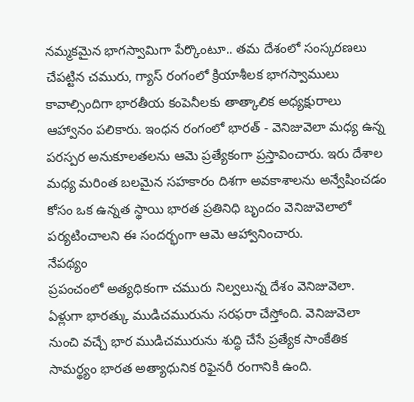నమ్మకమైన భాగస్వామిగా పేర్కొంటూ.. తమ దేశంలో సంస్కరణలు చేపట్టిన చమురు, గ్యాస్ రంగంలో క్రియాశీలక భాగస్వాములు కావాల్సిందిగా భారతీయ కంపెనీలకు తాత్కాలిక అధ్యక్షురాలు ఆహ్వానం పలికారు. ఇంధన రంగంలో భారత్ - వెనిజువెలా మధ్య ఉన్న పరస్పర అనుకూలతలను ఆమె ప్రత్యేకంగా ప్రస్తావించారు. ఇరు దేశాల మధ్య మరింత బలమైన సహకారం దిశగా అవకాశాలను అన్వేషించడం కోసం ఒక ఉన్నత స్థాయి భారత ప్రతినిధి బృందం వెనిజువెలాలో పర్యటించాలని ఈ సందర్భంగా ఆమె ఆహ్వానించారు.
నేపథ్యం
ప్రపంచంలో అత్యధికంగా చమురు నిల్వలున్న దేశం వెనిజువెలా. ఏళ్లుగా భారత్కు ముడిచమురును సరఫరా చేస్తోంది. వెనిజువెలా నుంచి వచ్చే భార ముడిచమురును శుద్ధి చేసే ప్రత్యేక సాంకేతిక సామర్థ్యం భారత అత్యాధునిక రిఫైనరీ రంగానికి ఉంది.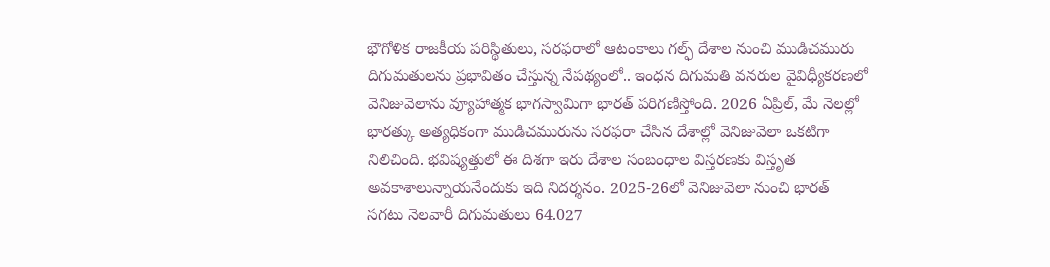భౌగోళిక రాజకీయ పరిస్థితులు, సరఫరాలో ఆటంకాలు గల్ఫ్ దేశాల నుంచి ముడిచమురు దిగుమతులను ప్రభావితం చేస్తున్న నేపథ్యంలో.. ఇంధన దిగుమతి వనరుల వైవిధ్యీకరణలో వెనిజువెలాను వ్యూహాత్మక భాగస్వామిగా భారత్ పరిగణిస్తోంది. 2026 ఏప్రిల్, మే నెలల్లో భారత్కు అత్యధికంగా ముడిచమురును సరఫరా చేసిన దేశాల్లో వెనిజువెలా ఒకటిగా నిలిచింది. భవిష్యత్తులో ఈ దిశగా ఇరు దేశాల సంబంధాల విస్తరణకు విస్తృత అవకాశాలున్నాయనేందుకు ఇది నిదర్శనం. 2025-26లో వెనిజువెలా నుంచి భారత్ సగటు నెలవారీ దిగుమతులు 64.027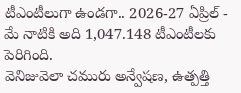టీఎంటీలుగా ఉండగా.. 2026-27 ఏప్రిల్ - మే నాటికి అది 1,047.148 టీఎంటీలకు పెరిగింది.
వెనిజువెలా చమురు అన్వేషణ, ఉత్పత్తి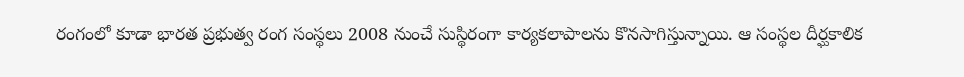రంగంలో కూడా భారత ప్రభుత్వ రంగ సంస్థలు 2008 నుంచే సుస్థిరంగా కార్యకలాపాలను కొనసాగిస్తున్నాయి. ఆ సంస్థల దీర్ఘకాలిక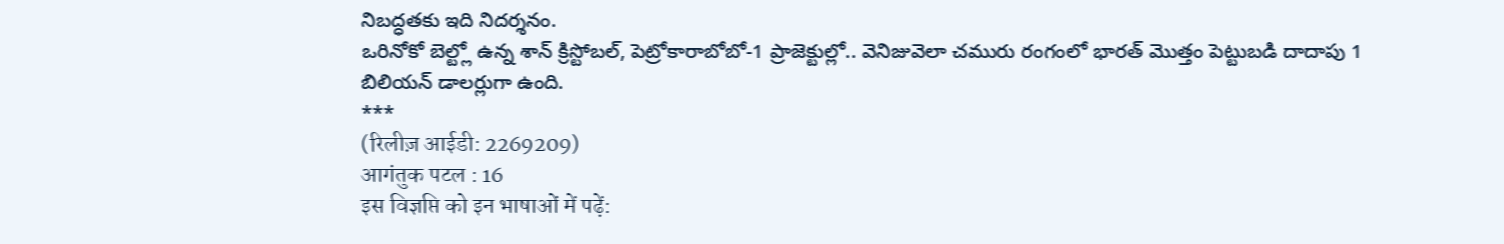నిబద్ధతకు ఇది నిదర్శనం.
ఒరినోకో బెల్ట్లో ఉన్న శాన్ క్రిస్టోబల్, పెట్రోకారాబోబో-1 ప్రాజెక్టుల్లో.. వెనిజువెలా చమురు రంగంలో భారత్ మొత్తం పెట్టుబడి దాదాపు 1 బిలియన్ డాలర్లుగా ఉంది.
***
(रिलीज़ आईडी: 2269209)
आगंतुक पटल : 16
इस विज्ञप्ति को इन भाषाओं में पढ़ें: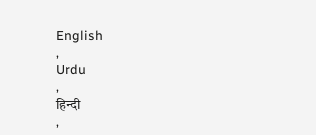English
,
Urdu
,
हिन्दी
,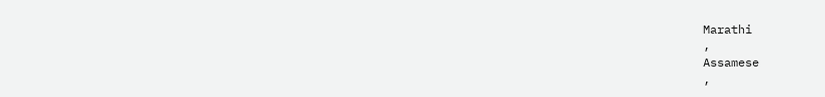Marathi
,
Assamese
,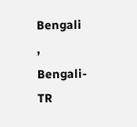Bengali
,
Bengali-TR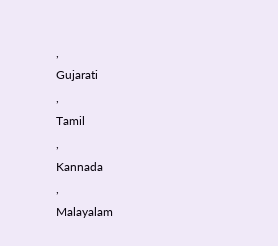,
Gujarati
,
Tamil
,
Kannada
,
Malayalam